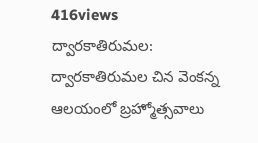416views
ద్వారకాతిరుమల: ద్వారకాతిరుమల చిన వెంకన్న ఆలయంలో బ్రహ్మోత్సవాలు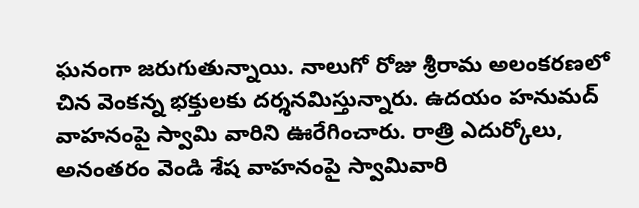ఘనంగా జరుగుతున్నాయి. నాలుగో రోజు శ్రీరామ అలంకరణలో చిన వెంకన్న భక్తులకు దర్శనమిస్తున్నారు. ఉదయం హనుమద్ వాహనంపై స్వామి వారిని ఊరేగించారు. రాత్రి ఎదుర్కోలు, అనంతరం వెండి శేష వాహనంపై స్వామివారి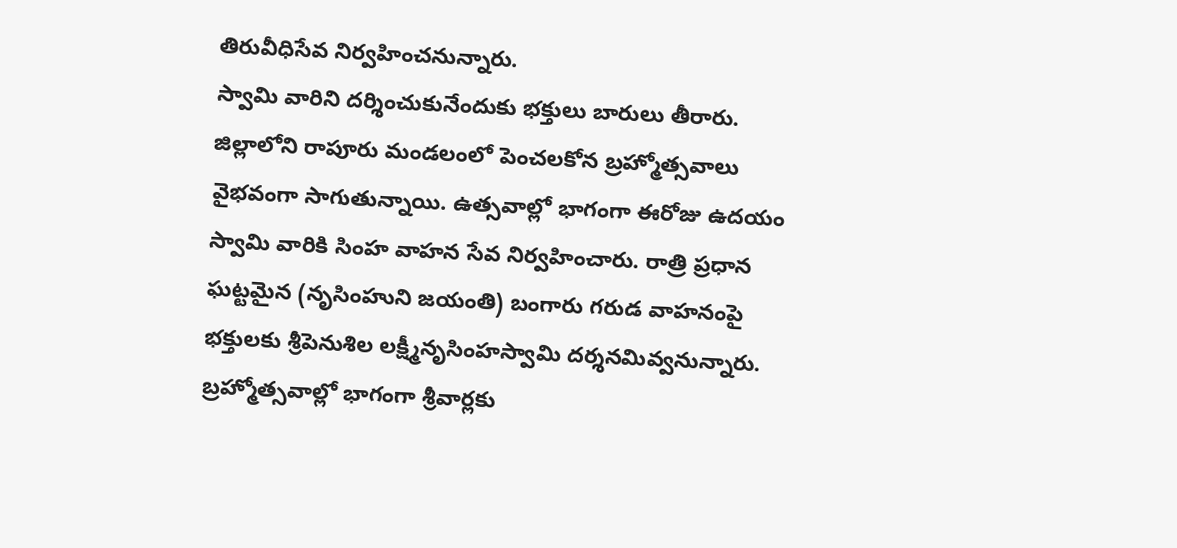తిరువీధిసేవ నిర్వహించనున్నారు.
స్వామి వారిని దర్శించుకునేందుకు భక్తులు బారులు తీరారు. జిల్లాలోని రాపూరు మండలంలో పెంచలకోన బ్రహ్మోత్సవాలు వైభవంగా సాగుతున్నాయి. ఉత్సవాల్లో భాగంగా ఈరోజు ఉదయం స్వామి వారికి సింహ వాహన సేవ నిర్వహించారు. రాత్రి ప్రధాన ఘట్టమైన (నృసింహుని జయంతి) బంగారు గరుడ వాహనంపై భక్తులకు శ్రీపెనుశిల లక్ష్మీనృసింహస్వామి దర్శనమివ్వనున్నారు. బ్రహ్మోత్సవాల్లో భాగంగా శ్రీవార్లకు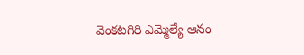వెంకటగిరి ఎమ్మెల్యే ఆనం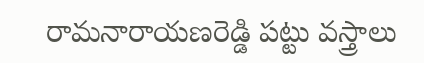రామనారాయణరెడ్డి పట్టు వస్త్రాలు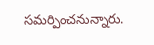సమర్పించనున్నారు.